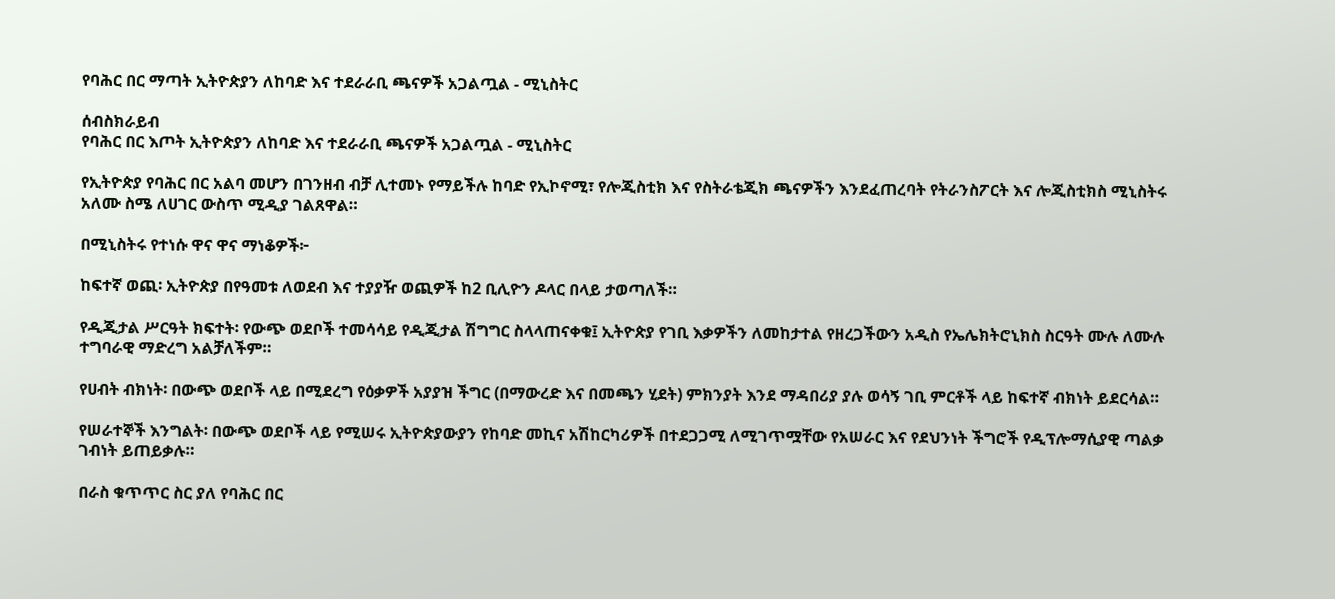የባሕር በር ማጣት ኢትዮጵያን ለከባድ እና ተደራራቢ ጫናዎች አጋልጧል - ሚኒስትር

ሰብስክራይብ
የባሕር በር እጦት ኢትዮጵያን ለከባድ እና ተደራራቢ ጫናዎች አጋልጧል - ሚኒስትር

የኢትዮጵያ የባሕር በር አልባ መሆን በገንዘብ ብቻ ሊተመኑ የማይችሉ ከባድ የኢኮኖሚ፣ የሎጂስቲክ እና የስትራቴጂክ ጫናዎችን እንደፈጠረባት የትራንስፖርት እና ሎጂስቲክስ ሚኒስትሩ አለሙ ስሜ ለሀገር ውስጥ ሚዲያ ገልጸዋል።

በሚኒስትሩ የተነሱ ዋና ዋና ማነቆዎች፦

ከፍተኛ ወጪ፡ ኢትዮጵያ በየዓመቱ ለወደብ እና ተያያዥ ወጪዎች ከ2 ቢሊዮን ዶላር በላይ ታወጣለች።

የዲጂታል ሥርዓት ክፍተት፡ የውጭ ወደቦች ተመሳሳይ የዲጂታል ሽግግር ስላላጠናቀቁ፤ ኢትዮጵያ የገቢ እቃዎችን ለመከታተል የዘረጋችውን አዲስ የኤሌክትሮኒክስ ስርዓት ሙሉ ለሙሉ ተግባራዊ ማድረግ አልቻለችም።

የሀብት ብክነት፡ በውጭ ወደቦች ላይ በሚደረግ የዕቃዎች አያያዝ ችግር (በማውረድ እና በመጫን ሂደት) ምክንያት እንደ ማዳበሪያ ያሉ ወሳኝ ገቢ ምርቶች ላይ ከፍተኛ ብክነት ይደርሳል።

የሠራተኞች እንግልት፡ በውጭ ወደቦች ላይ የሚሠሩ ኢትዮጵያውያን የከባድ መኪና አሽከርካሪዎች በተደጋጋሚ ለሚገጥሟቸው የአሠራር እና የደህንነት ችግሮች የዲፕሎማሲያዊ ጣልቃ ገብነት ይጠይቃሉ።

በራስ ቁጥጥር ስር ያለ የባሕር በር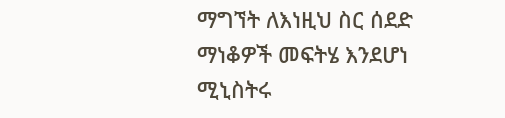ማግኘት ለእነዚህ ስር ሰደድ ማነቆዎች መፍትሄ እንደሆነ ሚኒስትሩ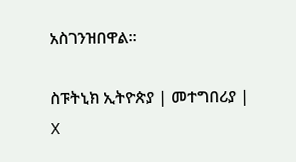አስገንዝበዋል።

ስፑትኒክ ኢትዮጵያ | መተግበሪያ | X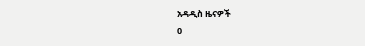አዳዲስ ዜናዎች
0